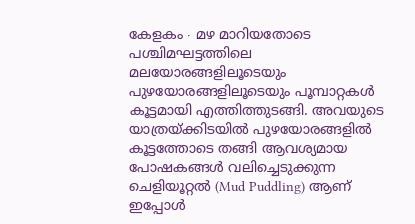കേളകം ∙ മഴ മാറിയതോടെ പശ്ചിമഘട്ടത്തിലെ മലയോരങ്ങളിലൂടെയും പുഴയോരങ്ങളിലൂടെയും പൂമ്പാറ്റകൾ കൂട്ടമായി എത്തിത്തുടങ്ങി. അവയുടെ യാത്രയ്ക്കിടയിൽ പുഴയോരങ്ങളിൽ കൂട്ടത്തോടെ തങ്ങി ആവശ്യമായ പോഷകങ്ങൾ വലിച്ചെടുക്കുന്ന ചെളിയൂറ്റൽ (Mud Puddling) ആണ് ഇപ്പോൾ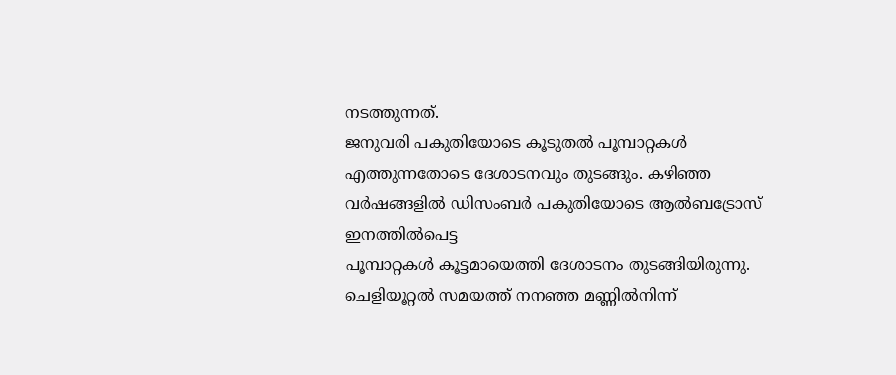നടത്തുന്നത്.
ജനുവരി പകുതിയോടെ കൂടുതൽ പൂമ്പാറ്റകൾ എത്തുന്നതോടെ ദേശാടനവും തുടങ്ങും. കഴിഞ്ഞ വർഷങ്ങളിൽ ഡിസംബർ പകുതിയോടെ ആൽബട്രോസ് ഇനത്തിൽപെട്ട
പൂമ്പാറ്റകൾ കൂട്ടമായെത്തി ദേശാടനം തുടങ്ങിയിരുന്നു. ചെളിയൂറ്റൽ സമയത്ത് നനഞ്ഞ മണ്ണിൽനിന്ന്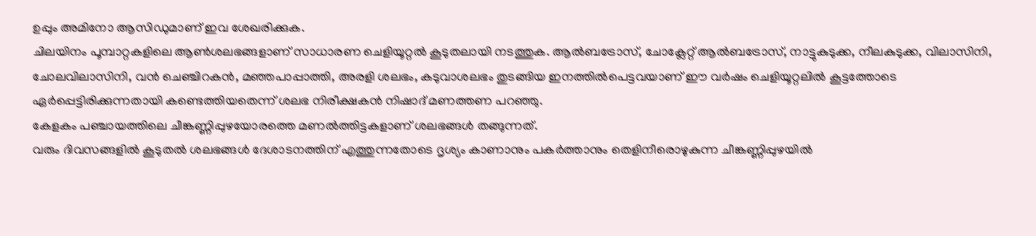ഉപ്പും അമിനോ ആസിഡുമാണ് ഇവ ശേഖരിക്കുക.
ചിലയിനം പൂമ്പാറ്റകളിലെ ആൺശലഭങ്ങളാണ് സാധാരണ ചെളിയൂറ്റൽ കൂടുതലായി നടത്തുക. ആൽബട്രോസ്, ചോക്ലേറ്റ് ആൽബട്രോസ്, നാട്ടുകുടുക്ക, നീലകുടുക്ക, വിലാസിനി, ചോലവിലാസിനി, വൻ ചെഞ്ചിറകൻ, മഞ്ഞപാപ്പാത്തി, അരളി ശലഭം, കടുവാശലഭം തുടങ്ങിയ ഇനത്തിൽപെട്ടവയാണ് ഈ വർഷം ചെളിയൂറ്റലിൽ കൂട്ടത്തോടെ ഏർപ്പെട്ടിരിക്കുന്നതായി കണ്ടെത്തിയതെന്ന് ശലഭ നിരീക്ഷകൻ നിഷാദ് മണത്തണ പറഞ്ഞു.
കേളകം പഞ്ചായത്തിലെ ചീങ്കണ്ണിപ്പുഴയോരത്തെ മണൽത്തിട്ടകളാണ് ശലഭങ്ങൾ തങ്ങുന്നത്.
വരും ദിവസങ്ങളിൽ കൂടുതൽ ശലഭങ്ങൾ ദേശാടനത്തിന് എത്തുന്നതോടെ ദൃശ്യം കാണാനും പകർത്താനും തെളിനീരൊഴുകുന്ന ചീങ്കണ്ണിപ്പുഴയിൽ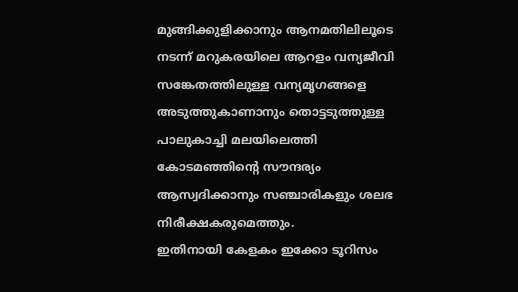മുങ്ങിക്കുളിക്കാനും ആനമതിലിലൂടെ നടന്ന് മറുകരയിലെ ആറളം വന്യജീവി സങ്കേതത്തിലുള്ള വന്യമൃഗങ്ങളെ അടുത്തുകാണാനും തൊട്ടടുത്തുള്ള പാലുകാച്ചി മലയിലെത്തി കോടമഞ്ഞിന്റെ സൗന്ദര്യം ആസ്വദിക്കാനും സഞ്ചാരികളും ശലഭ നിരീക്ഷകരുമെത്തും.
ഇതിനായി കേളകം ഇക്കോ ടൂറിസം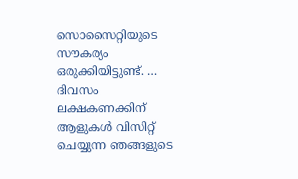സൊസൈറ്റിയുടെ സൗകര്യം ഒരുക്കിയിട്ടുണ്ട്. …
ദിവസം ലക്ഷകണക്കിന് ആളുകൾ വിസിറ്റ് ചെയ്യുന്ന ഞങ്ങളുടെ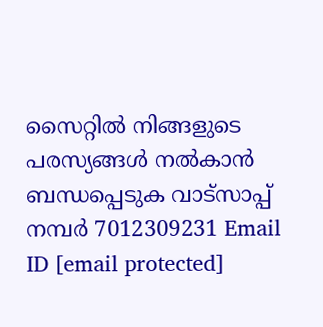സൈറ്റിൽ നിങ്ങളുടെ പരസ്യങ്ങൾ നൽകാൻ ബന്ധപ്പെടുക വാട്സാപ്പ് നമ്പർ 7012309231 Email ID [email protected]